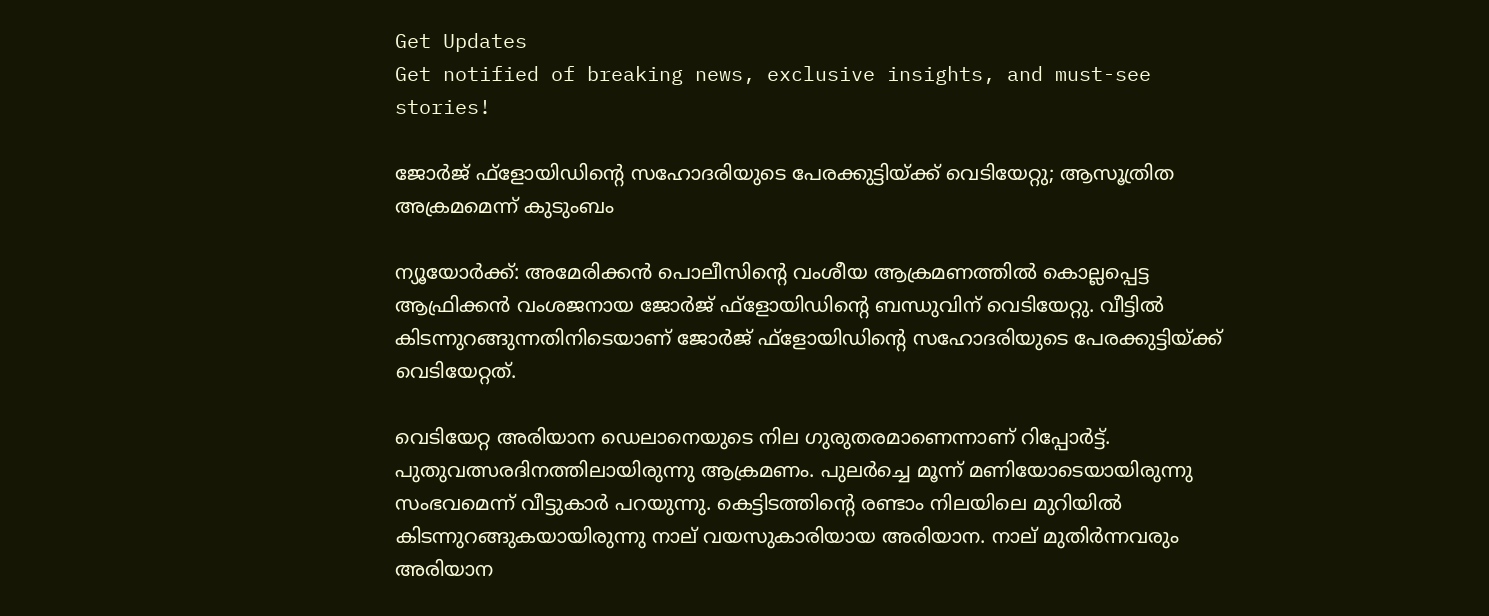Get Updates
Get notified of breaking news, exclusive insights, and must-see stories!

ജോര്‍ജ് ഫ്‌ളോയിഡിന്റെ സഹോദരിയുടെ പേരക്കുട്ടിയ്ക്ക് വെടിയേറ്റു; ആസൂത്രിത അക്രമമെന്ന് കുടുംബം

ന്യൂയോര്‍ക്ക്: അമേരിക്കന്‍ പൊലീസിന്റെ വംശീയ ആക്രമണത്തില്‍ കൊല്ലപ്പെട്ട ആഫ്രിക്കന്‍ വംശജനായ ജോര്‍ജ് ഫ്‌ളോയിഡിന്റെ ബന്ധുവിന് വെടിയേറ്റു. വീട്ടില്‍ കിടന്നുറങ്ങുന്നതിനിടെയാണ് ജോര്‍ജ് ഫ്ളോയിഡിന്റെ സഹോദരിയുടെ പേരക്കുട്ടിയ്ക്ക് വെടിയേറ്റത്.

വെടിയേറ്റ അരിയാന ഡെലാനെയുടെ നില ഗുരുതരമാണെന്നാണ് റിപ്പോര്‍ട്ട്. പുതുവത്സരദിനത്തിലായിരുന്നു ആക്രമണം. പുലര്‍ച്ചെ മൂന്ന് മണിയോടെയായിരുന്നു സംഭവമെന്ന് വീട്ടുകാര്‍ പറയുന്നു. കെട്ടിടത്തിന്റെ രണ്ടാം നിലയിലെ മുറിയില്‍ കിടന്നുറങ്ങുകയായിരുന്നു നാല് വയസുകാരിയായ അരിയാന. നാല് മുതിര്‍ന്നവരും അരിയാന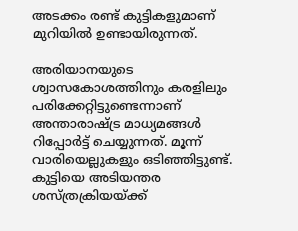അടക്കം രണ്ട് കുട്ടികളുമാണ് മുറിയില്‍ ഉണ്ടായിരുന്നത്.

അരിയാനയുടെ ശ്വാസകോശത്തിനും കരളിലും പരിക്കേറ്റിട്ടുണ്ടെന്നാണ് അന്താരാഷ്ട്ര മാധ്യമങ്ങള്‍ റിപ്പോര്‍ട്ട് ചെയ്യുന്നത്. മൂന്ന് വാരിയെല്ലുകളും ഒടിഞ്ഞിട്ടുണ്ട്. കുട്ടിയെ അടിയന്തര ശസ്ത്രക്രിയയ്ക്ക്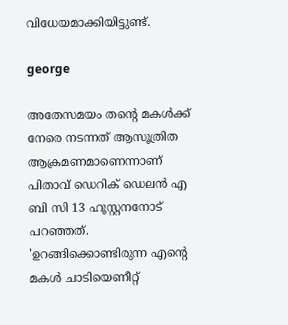വിധേയമാക്കിയിട്ടുണ്ട്.

george

അതേസമയം തന്റെ മകള്‍ക്ക് നേരെ നടന്നത് ആസൂത്രിത ആക്രമണമാണെന്നാണ് പിതാവ് ഡെറിക് ഡെലന്‍ എ ബി സി 13 ഹൂസ്റ്റനനോട് പറഞ്ഞത്. 'ഉറങ്ങിക്കൊണ്ടിരുന്ന എന്റെ മകള്‍ ചാടിയെണീറ്റ്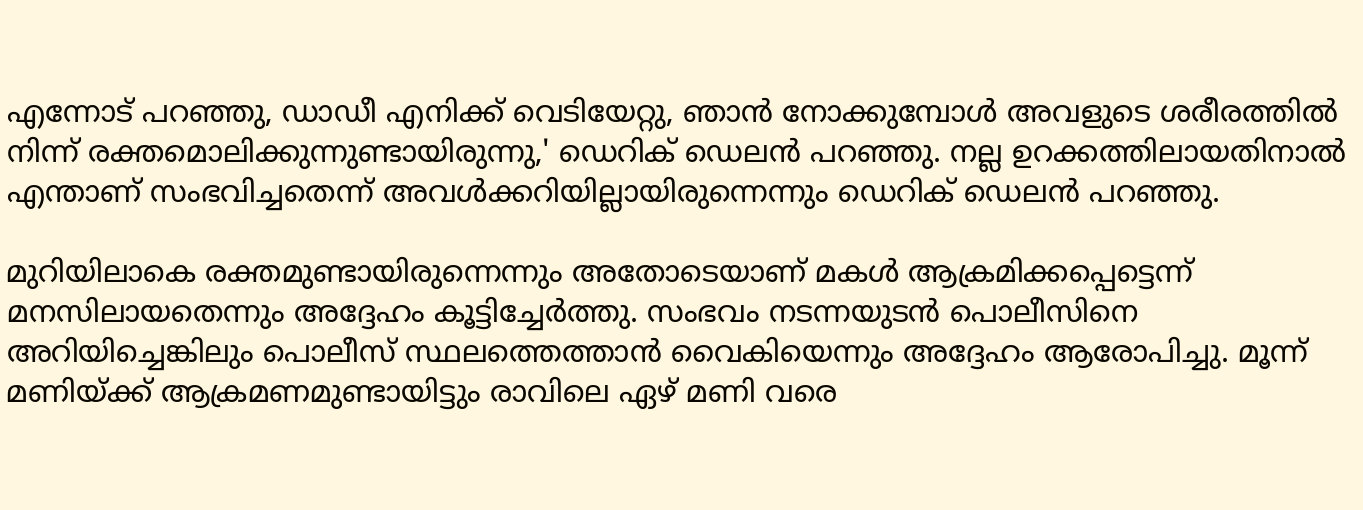എന്നോട് പറഞ്ഞു, ഡാഡീ എനിക്ക് വെടിയേറ്റു, ഞാന്‍ നോക്കുമ്പോള്‍ അവളുടെ ശരീരത്തില്‍ നിന്ന് രക്തമൊലിക്കുന്നുണ്ടായിരുന്നു,' ഡെറിക് ഡെലന്‍ പറഞ്ഞു. നല്ല ഉറക്കത്തിലായതിനാല്‍ എന്താണ് സംഭവിച്ചതെന്ന് അവള്‍ക്കറിയില്ലായിരുന്നെന്നും ഡെറിക് ഡെലന്‍ പറഞ്ഞു.

മുറിയിലാകെ രക്തമുണ്ടായിരുന്നെന്നും അതോടെയാണ് മകള്‍ ആക്രമിക്കപ്പെട്ടെന്ന് മനസിലായതെന്നും അദ്ദേഹം കൂട്ടിച്ചേര്‍ത്തു. സംഭവം നടന്നയുടന്‍ പൊലീസിനെ അറിയിച്ചെങ്കിലും പൊലീസ് സ്ഥലത്തെത്താന്‍ വൈകിയെന്നും അദ്ദേഹം ആരോപിച്ചു. മൂന്ന് മണിയ്ക്ക് ആക്രമണമുണ്ടായിട്ടും രാവിലെ ഏഴ് മണി വരെ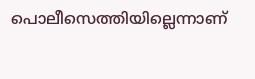പൊലീസെത്തിയില്ലെന്നാണ്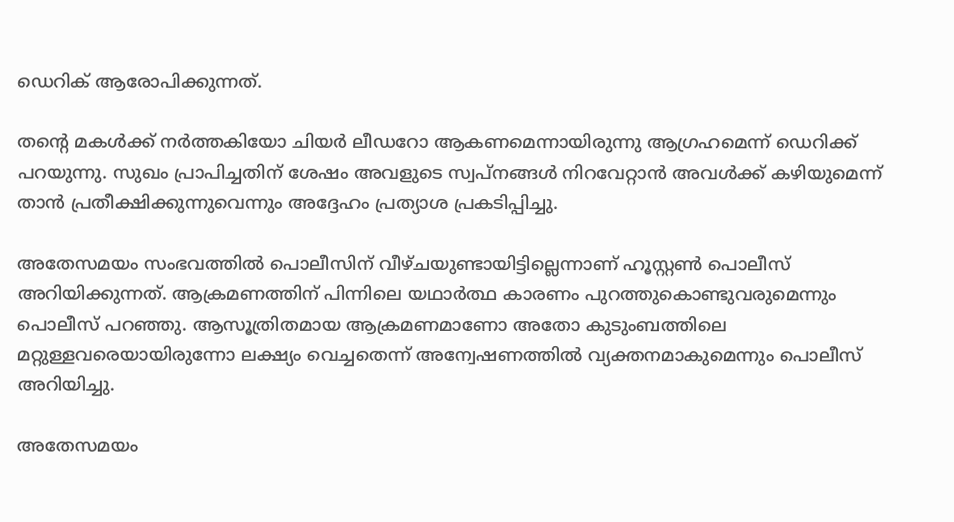ഡെറിക് ആരോപിക്കുന്നത്.

തന്റെ മകള്‍ക്ക് നര്‍ത്തകിയോ ചിയര്‍ ലീഡറോ ആകണമെന്നായിരുന്നു ആഗ്രഹമെന്ന് ഡെറിക്ക് പറയുന്നു. സുഖം പ്രാപിച്ചതിന് ശേഷം അവളുടെ സ്വപ്നങ്ങള്‍ നിറവേറ്റാന്‍ അവള്‍ക്ക് കഴിയുമെന്ന് താന്‍ പ്രതീക്ഷിക്കുന്നുവെന്നും അദ്ദേഹം പ്രത്യാശ പ്രകടിപ്പിച്ചു.

അതേസമയം സംഭവത്തില്‍ പൊലീസിന് വീഴ്ചയുണ്ടായിട്ടില്ലെന്നാണ് ഹൂസ്റ്റണ്‍ പൊലീസ് അറിയിക്കുന്നത്. ആക്രമണത്തിന് പിന്നിലെ യഥാര്‍ത്ഥ കാരണം പുറത്തുകൊണ്ടുവരുമെന്നും പൊലീസ് പറഞ്ഞു. ആസൂത്രിതമായ ആക്രമണമാണോ അതോ കുടുംബത്തിലെ മറ്റുള്ളവരെയായിരുന്നോ ലക്ഷ്യം വെച്ചതെന്ന് അന്വേഷണത്തില്‍ വ്യക്തനമാകുമെന്നും പൊലീസ് അറിയിച്ചു.

അതേസമയം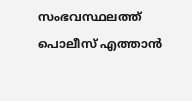സംഭവസ്ഥലത്ത് പൊലീസ് എത്താന്‍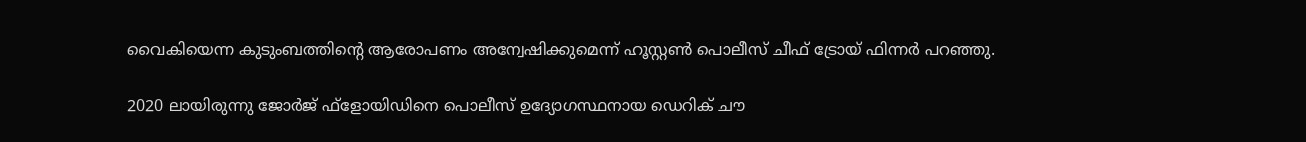വൈകിയെന്ന കുടുംബത്തിന്റെ ആരോപണം അന്വേഷിക്കുമെന്ന് ഹൂസ്റ്റണ്‍ പൊലീസ് ചീഫ് ട്രോയ് ഫിന്നര്‍ പറഞ്ഞു.

2020 ലായിരുന്നു ജോര്‍ജ് ഫ്ളോയിഡിനെ പൊലീസ് ഉദ്യോഗസ്ഥനായ ഡെറിക് ചൗ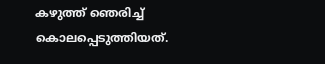കഴുത്ത് ഞെരിച്ച് കൊലപ്പെടുത്തിയത്.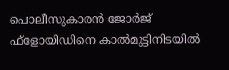പൊലീസുകാരന്‍ ജോര്‍ജ് ഫ്ളോയിഡിനെ കാല്‍മുട്ടിനിടയില്‍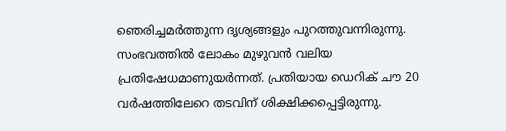ഞെരിച്ചമര്‍ത്തുന്ന ദൃശ്യങ്ങളും പുറത്തുവന്നിരുന്നു. സംഭവത്തില്‍ ലോകം മുഴുവന്‍ വലിയ പ്രതിഷേധമാണുയര്‍ന്നത്. പ്രതിയായ ഡെറിക് ചൗ 20 വര്‍ഷത്തിലേറെ തടവിന് ശിക്ഷിക്കപ്പെട്ടിരുന്നു.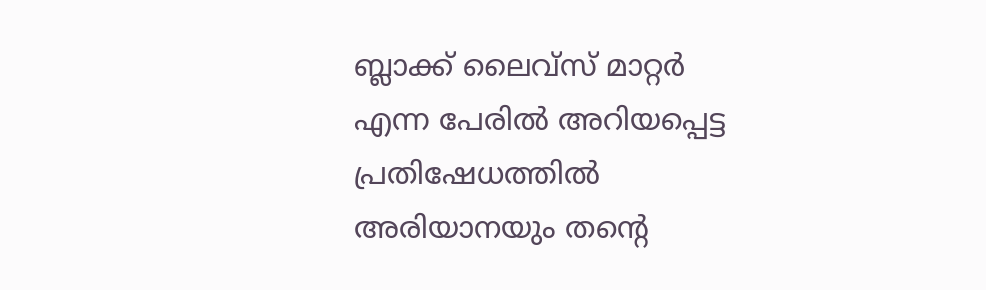ബ്ലാക്ക് ലൈവ്‌സ് മാറ്റര്‍ എന്ന പേരില്‍ അറിയപ്പെട്ട പ്രതിഷേധത്തില്‍ അരിയാനയും തന്റെ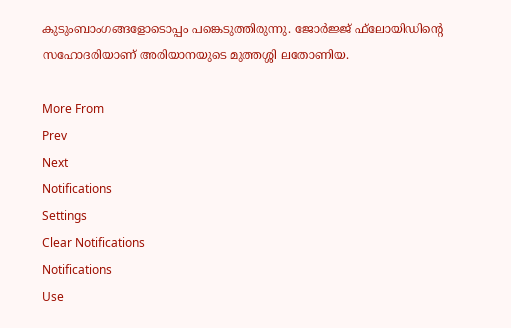കുടുംബാംഗങ്ങളോടൊപ്പം പങ്കെടുത്തിരുന്നു. ജോര്‍ജ്ജ് ഫ്‌ലോയിഡിന്റെ സഹോദരിയാണ് അരിയാനയുടെ മുത്തശ്ശി ലതോണിയ.

More From
Prev
Next
Notifications
Settings
Clear Notifications
Notifications
Use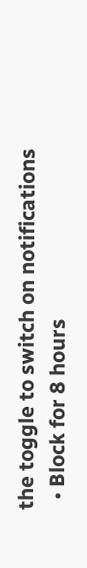the toggle to switch on notifications
  • Block for 8 hours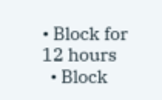• Block for 12 hours
  • Block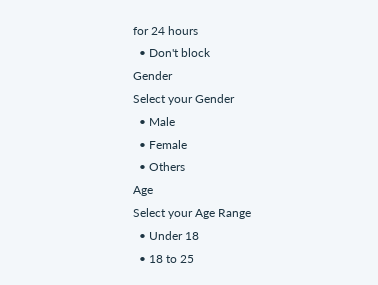for 24 hours
  • Don't block
Gender
Select your Gender
  • Male
  • Female
  • Others
Age
Select your Age Range
  • Under 18
  • 18 to 25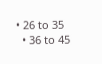• 26 to 35
  • 36 to 45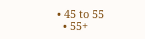• 45 to 55
  • 55+